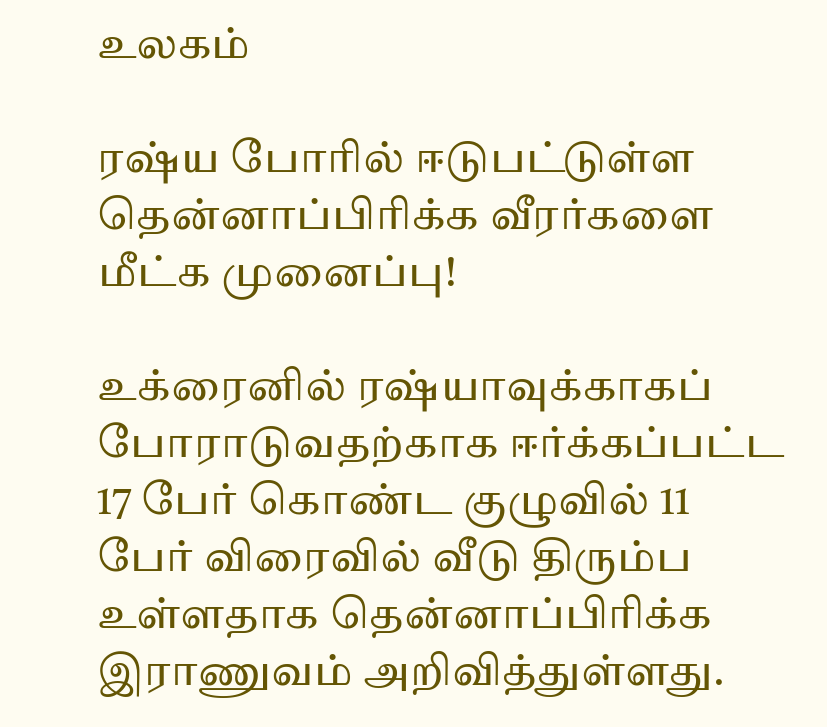உலகம்

ரஷ்ய போரில் ஈடுபட்டுள்ள தென்னாப்பிரிக்க வீரர்களை மீட்க முனைப்பு!

உக்ரைனில் ரஷ்யாவுக்காகப் போராடுவதற்காக ஈர்க்கப்பட்ட 17 பேர் கொண்ட குழுவில் 11 பேர் விரைவில் வீடு திரும்ப உள்ளதாக தென்னாப்பிரிக்க இராணுவம் அறிவித்துள்ளது.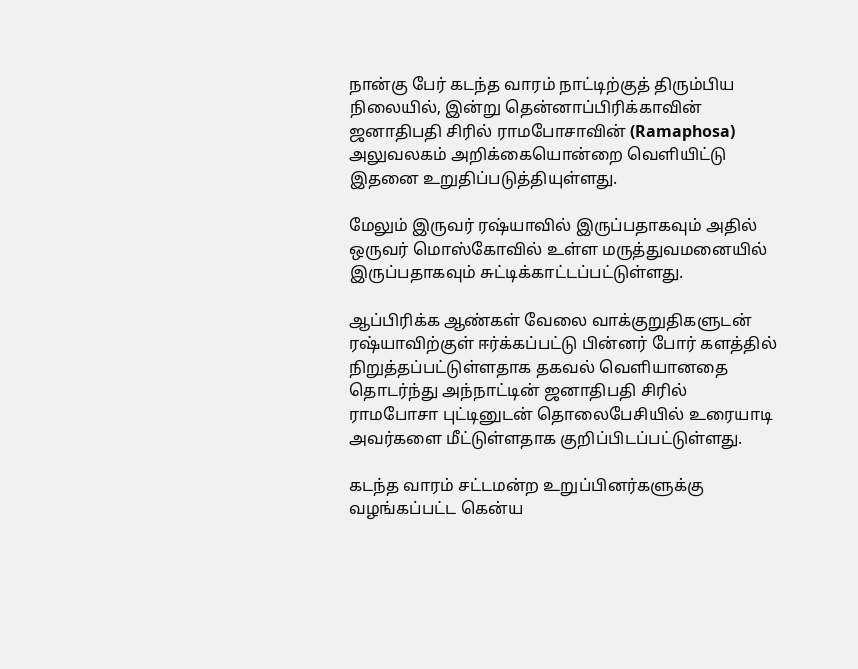நான்கு பேர் கடந்த வாரம் நாட்டிற்குத் திரும்பிய நிலையில், இன்று தென்னாப்பிரிக்காவின் ஜனாதிபதி சிரில் ராமபோசாவின் (Ramaphosa) அலுவலகம் அறிக்கையொன்றை வெளியிட்டு இதனை உறுதிப்படுத்தியுள்ளது.

மேலும் இருவர் ரஷ்யாவில் இருப்பதாகவும் அதில் ஒருவர் மொஸ்கோவில் உள்ள மருத்துவமனையில் இருப்பதாகவும் சுட்டிக்காட்டப்பட்டுள்ளது.

ஆப்பிரிக்க ஆண்கள் வேலை வாக்குறுதிகளுடன் ரஷ்யாவிற்குள் ஈர்க்கப்பட்டு பின்னர் போர் களத்தில் நிறுத்தப்பட்டுள்ளதாக தகவல் வெளியானதை தொடர்ந்து அந்நாட்டின் ஜனாதிபதி சிரில் ராமபோசா புட்டினுடன் தொலைபேசியில் உரையாடி அவர்களை மீட்டுள்ளதாக குறிப்பிடப்பட்டுள்ளது.

கடந்த வாரம் சட்டமன்ற உறுப்பினர்களுக்கு வழங்கப்பட்ட கென்ய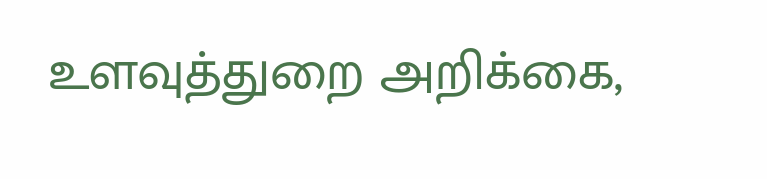உளவுத்துறை அறிக்கை,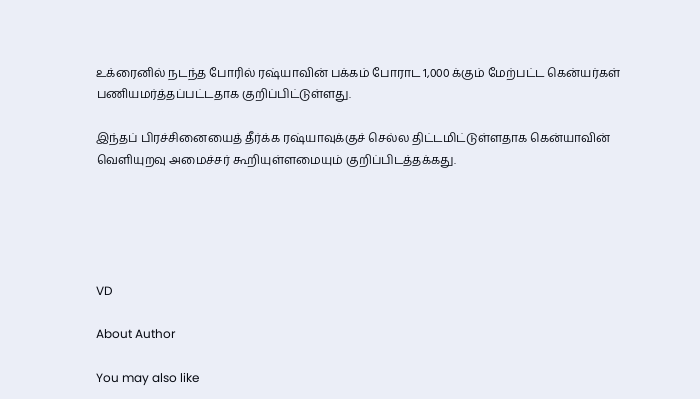உக்ரைனில் நடந்த போரில் ரஷ்யாவின் பக்கம் போராட 1,000 க்கும் மேற்பட்ட கென்யர்கள் பணியமர்த்தப்பட்டதாக குறிப்பிட்டுள்ளது.

இந்தப் பிரச்சினையைத் தீர்க்க ரஷ்யாவுக்குச் செல்ல திட்டமிட்டுள்ளதாக கென்யாவின் வெளியுறவு அமைச்சர் கூறியுள்ளமையும் குறிப்பிடத்தக்கது.





VD

About Author

You may also like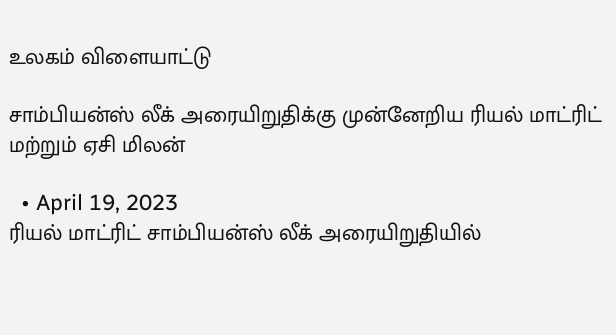உலகம் விளையாட்டு

சாம்பியன்ஸ் லீக் அரையிறுதிக்கு முன்னேறிய ரியல் மாட்ரிட் மற்றும் ஏசி மிலன்

  • April 19, 2023
ரியல் மாட்ரிட் சாம்பியன்ஸ் லீக் அரையிறுதியில்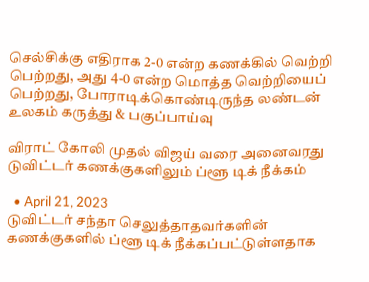செல்சிக்கு எதிராக 2-0 என்ற கணக்கில் வெற்றி பெற்றது, அது 4-0 என்ற மொத்த வெற்றியைப் பெற்றது, போராடிக்கொண்டிருந்த லண்டன்
உலகம் கருத்து & பகுப்பாய்வு

விராட் கோலி முதல் விஜய் வரை அனைவரது டுவிட்டர் கணக்குகளிலும் ப்ளூ டிக் நீக்கம்

  • April 21, 2023
டுவிட்டர் சந்தா செலுத்தாதவர்களின் கணக்குகளில் ப்ளூ டிக் நீக்கப்பட்டுள்ளதாக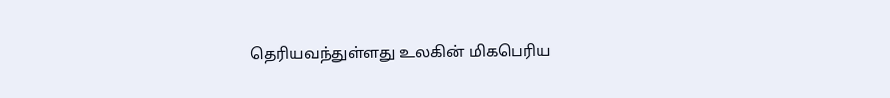தெரியவந்துள்ளது உலகின் மிகபெரிய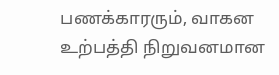பணக்காரரும், வாகன உற்பத்தி நிறுவனமான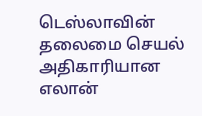டெஸ்லாவின் தலைமை செயல் அதிகாரியான எலான்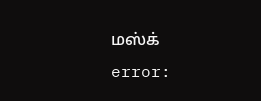மஸ்க்
error: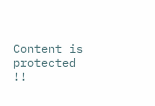Content is protected !!